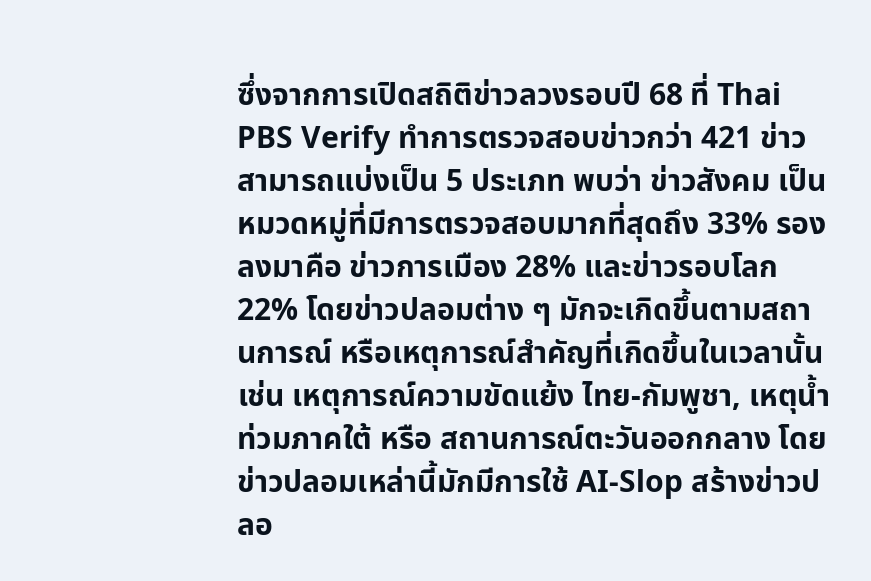ซึ่งจากการเปิดสถิติข่าวลวงรอบปี 68 ที่ Thai PBS Verify ทำการตรวจสอบข่าวกว่า 421 ข่าว สามารถแบ่งเป็น 5 ประเภท พบว่า ข่าวสังคม เป็นหมวดหมู่ที่มีการตรวจสอบมากที่สุดถึง 33% รองลงมาคือ ข่าวการเมือง 28% และข่าวรอบโลก 22% โดยข่าวปลอมต่าง ๆ มักจะเกิดขึ้นตามสถานการณ์ หรือเหตุการณ์สำคัญที่เกิดขึ้นในเวลานั้น เช่น เหตุการณ์ความขัดแย้ง ไทย-กัมพูชา, เหตุน้ำท่วมภาคใต้ หรือ สถานการณ์ตะวันออกกลาง โดยข่าวปลอมเหล่านี้มักมีการใช้ AI-Slop สร้างข่าวปลอ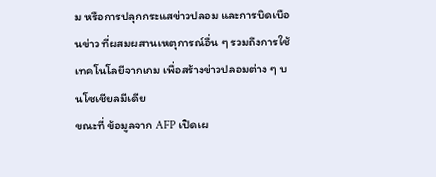ม หรือการปลุกกระแสข่าวปลอม และการบิดเบือนข่าว ที่ผสมผสานเหตุการณ์อื่น ๆ รวมถึงการใช้เทคโนโลยีจากเกม เพื่อสร้างข่าวปลอมต่าง ๆ บนโซเชียลมีเดีย
ขณะที่ ข้อมูลจาก AFP เปิดเผ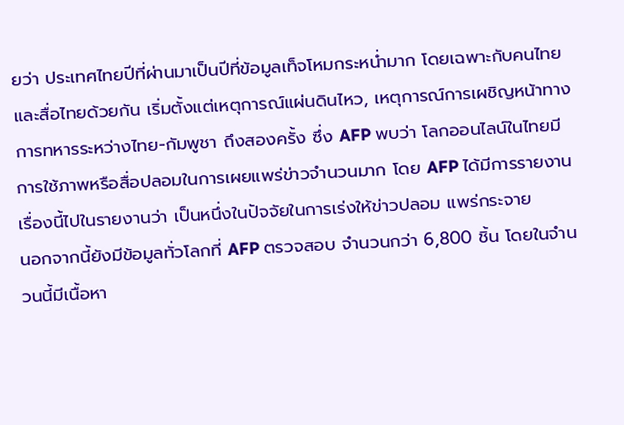ยว่า ประเทศไทยปีที่ผ่านมาเป็นปีที่ข้อมูลเท็จโหมกระหน่ำมาก โดยเฉพาะกับคนไทยและสื่อไทยด้วยกัน เริ่มตั้งแต่เหตุการณ์แผ่นดินไหว, เหตุการณ์การเผชิญหน้าทางการทหารระหว่างไทย-กัมพูชา ถึงสองครั้ง ซึ่ง AFP พบว่า โลกออนไลน์ในไทยมีการใช้ภาพหรือสื่อปลอมในการเผยแพร่ข่าวจำนวนมาก โดย AFP ได้มีการรายงานเรื่องนี้ไปในรายงานว่า เป็นหนึ่งในปัจจัยในการเร่งให้ข่าวปลอม แพร่กระจาย
นอกจากนี้ยังมีข้อมูลทั่วโลกที่ AFP ตรวจสอบ จำนวนกว่า 6,800 ชิ้น โดยในจำนวนนี้มีเนื้อหา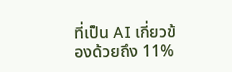ที่เป็น AI เกี่ยวข้องด้วยถึง 11%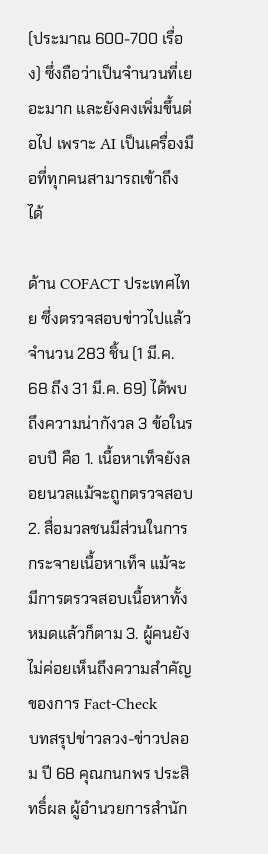(ประมาณ 600-700 เรื่อง) ซึ่งถือว่าเป็นจำนวนที่เยอะมาก และยังคงเพิ่มขึ้นต่อไป เพราะ AI เป็นเครื่องมือที่ทุกคนสามารถเข้าถึงได้

ด้าน COFACT ประเทศไทย ซึ่งตรวจสอบข่าวไปแล้วจำนวน 283 ชิ้น (1 มี.ค. 68 ถึง 31 มี.ค. 69) ได้พบถึงความน่ากังวล 3 ข้อในรอบปี คือ 1. เนื้อหาเท็จยังลอยนวลแม้จะถูกตรวจสอบ 2. สื่อมวลชนมีส่วนในการกระจายเนื้อหาเท็จ แม้จะมีการตรวจสอบเนื้อหาทั้งหมดแล้วก็ตาม 3. ผู้คนยังไม่ค่อยเห็นถึงความสำคัญของการ Fact-Check
บทสรุปข่าวลวง-ข่าวปลอม ปี 68 คุณกนกพร ประสิทธิ์ผล ผู้อำนวยการสำนัก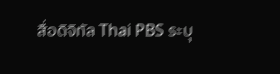สื่อดิจิทัล Thai PBS ระบุ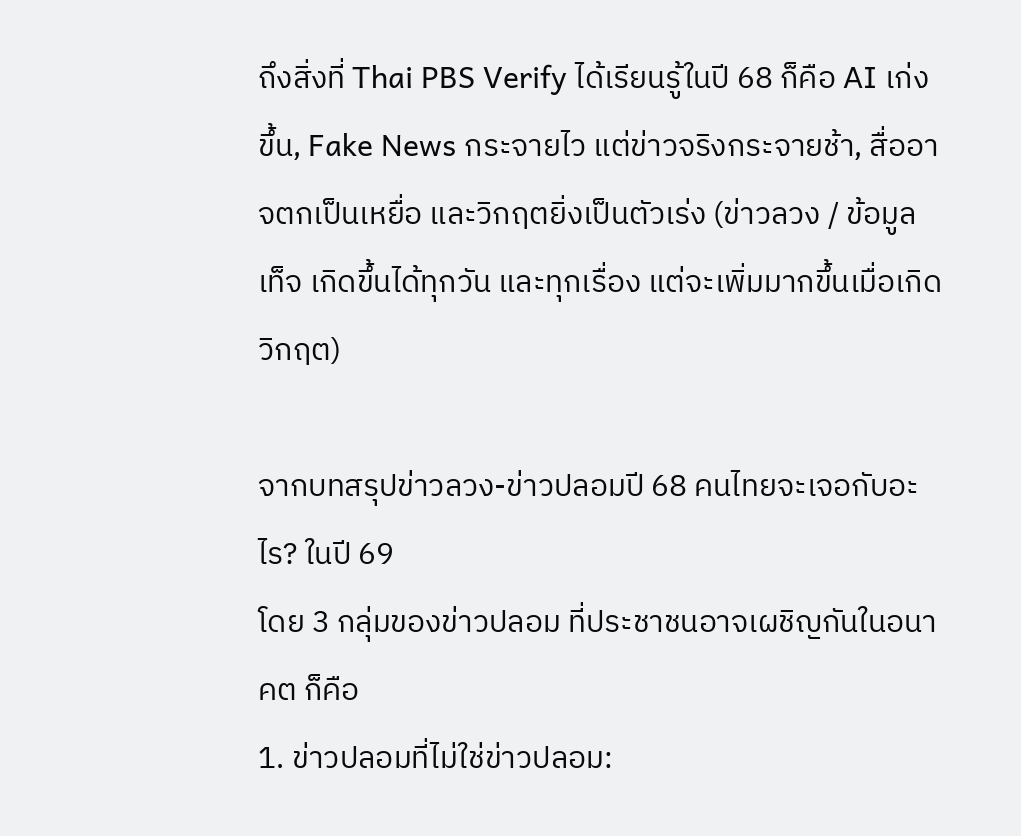ถึงสิ่งที่ Thai PBS Verify ได้เรียนรู้ในปี 68 ก็คือ AI เก่งขึ้น, Fake News กระจายไว แต่ข่าวจริงกระจายช้า, สื่ออาจตกเป็นเหยื่อ และวิกฤตยิ่งเป็นตัวเร่ง (ข่าวลวง / ข้อมูลเท็จ เกิดขึ้นได้ทุกวัน และทุกเรื่อง แต่จะเพิ่มมากขึ้นเมื่อเกิดวิกฤต)

จากบทสรุปข่าวลวง-ข่าวปลอมปี 68 คนไทยจะเจอกับอะไร? ในปี 69
โดย 3 กลุ่มของข่าวปลอม ที่ประชาชนอาจเผชิญกันในอนาคต ก็คือ
1. ข่าวปลอมที่ไม่ใช่ข่าวปลอม: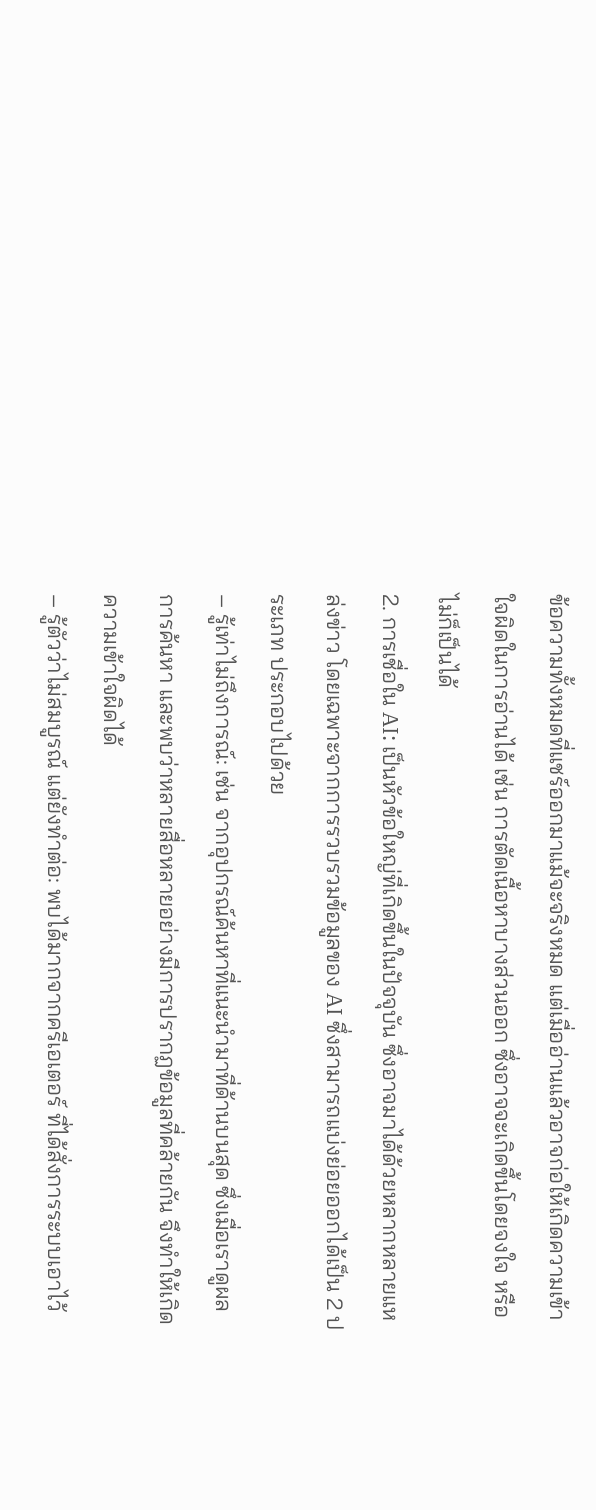ข้อความทั้งหมดที่แชร์ออกมาแม้จะจริงหมด แต่เมื่ออ่านแล้วอาจก่อให้เกิดความเข้าใจผิดในการอ่านได้ เช่น การตัดเนื้อหาบางส่วนออก ซึ่งอาจจะเกิดขึ้นโดยจงใจ หรือไม่ก็เป็นได้
2. การเชื่อใน AI: เป็นหัวข้อใหญ่ที่เกิดขึ้นในปัจจุบัน ซึ่งอาจมาได้ด้วยหลากหลายแหล่งข่าว โดยเฉพาะจากการรวบรวมข้อมูลของ AI ซึ่งสามารถแบ่งย่อยออกได้เป็น 2 ประเภท ประกอบไปด้วย
– รู้เท่าไม่ถึงการณ์: เช่น จากอุปกรณ์ค้นหาที่แนะนำมาที่ด้านบนสุด ซึ่งเมื่อเราดูผลการค้นหา และพบว่าหลายสื่อหลายอย่างมีการปรากฏข้อมูลที่คล้ายกัน จึงทำให้เกิดความเข้าใจผิดได้
– รู้ตัวว่าไม่สมบูรณ์ แต่ยังทำต่อ: พบได้มากจากครีเอเตอร์ ที่ได้สั่งการระบบเอาไว้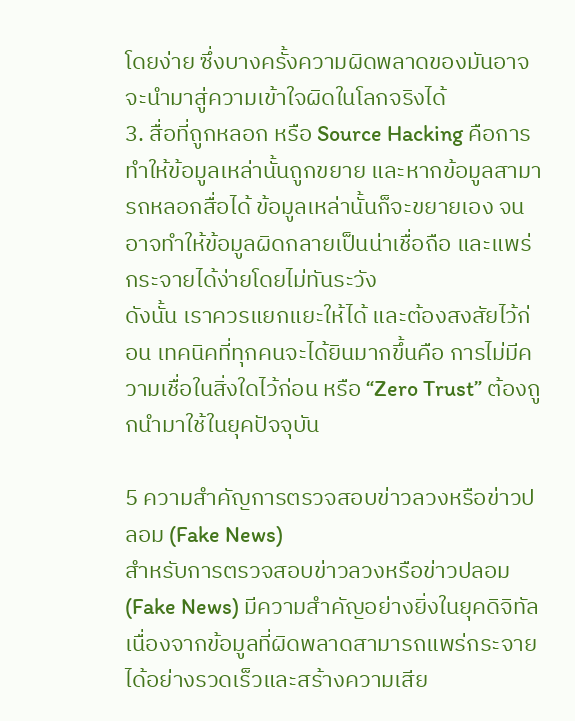โดยง่าย ซึ่งบางครั้งความผิดพลาดของมันอาจจะนำมาสู่ความเข้าใจผิดในโลกจริงได้
3. สื่อที่ถูกหลอก หรือ Source Hacking คือการทำให้ข้อมูลเหล่านั้นถูกขยาย และหากข้อมูลสามารถหลอกสื่อได้ ข้อมูลเหล่านั้นก็จะขยายเอง จนอาจทำให้ข้อมูลผิดกลายเป็นน่าเชื่อถือ และแพร่กระจายได้ง่ายโดยไม่ทันระวัง
ดังนั้น เราควรแยกแยะให้ได้ และต้องสงสัยไว้ก่อน เทคนิคที่ทุกคนจะได้ยินมากขึ้นคือ การไม่มีความเชื่อในสิ่งใดไว้ก่อน หรือ “Zero Trust” ต้องถูกนำมาใช้ในยุคปัจจุบัน

5 ความสำคัญการตรวจสอบข่าวลวงหรือข่าวปลอม (Fake News)
สำหรับการตรวจสอบข่าวลวงหรือข่าวปลอม (Fake News) มีความสำคัญอย่างยิ่งในยุคดิจิทัล เนื่องจากข้อมูลที่ผิดพลาดสามารถแพร่กระจายได้อย่างรวดเร็วและสร้างความเสีย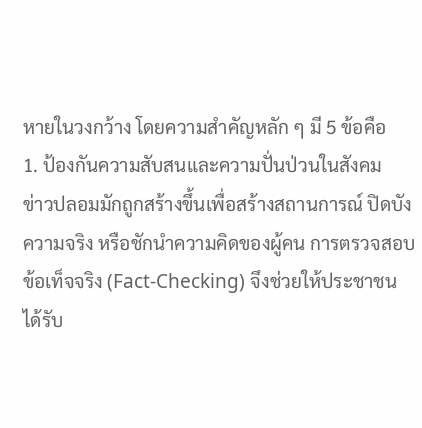หายในวงกว้าง โดยความสำคัญหลัก ๆ มี 5 ข้อคือ
1. ป้องกันความสับสนและความปั่นป่วนในสังคม
ข่าวปลอมมักถูกสร้างขึ้นเพื่อสร้างสถานการณ์ ปิดบังความจริง หรือชักนำความคิดของผู้คน การตรวจสอบข้อเท็จจริง (Fact-Checking) จึงช่วยให้ประชาชนได้รับ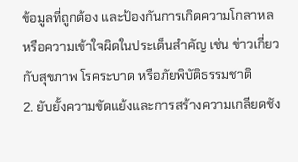ข้อมูลที่ถูกต้อง และป้องกันการเกิดความโกลาหลหรือความเข้าใจผิดในประเด็นสำคัญ เช่น ข่าวเกี่ยวกับสุขภาพ โรคระบาด หรือภัยพิบัติธรรมชาติ
2. ยับยั้งความขัดแย้งและการสร้างความเกลียดชัง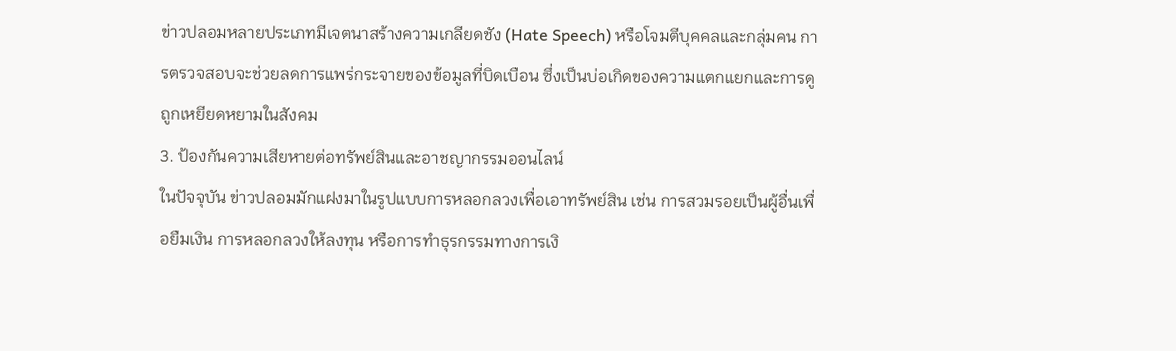ข่าวปลอมหลายประเภทมีเจตนาสร้างความเกลียดชัง (Hate Speech) หรือโจมตีบุคคลและกลุ่มคน การตรวจสอบจะช่วยลดการแพร่กระจายของข้อมูลที่บิดเบือน ซึ่งเป็นบ่อเกิดของความแตกแยกและการดูถูกเหยียดหยามในสังคม
3. ป้องกันความเสียหายต่อทรัพย์สินและอาชญากรรมออนไลน์
ในปัจจุบัน ข่าวปลอมมักแฝงมาในรูปแบบการหลอกลวงเพื่อเอาทรัพย์สิน เช่น การสวมรอยเป็นผู้อื่นเพื่อยืมเงิน การหลอกลวงให้ลงทุน หรือการทำธุรกรรมทางการเงิ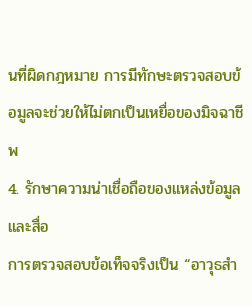นที่ผิดกฎหมาย การมีทักษะตรวจสอบข้อมูลจะช่วยให้ไม่ตกเป็นเหยื่อของมิจฉาชีพ
4. รักษาความน่าเชื่อถือของแหล่งข้อมูลและสื่อ
การตรวจสอบข้อเท็จจริงเป็น “อาวุธสำ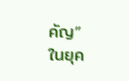คัญ” ในยุค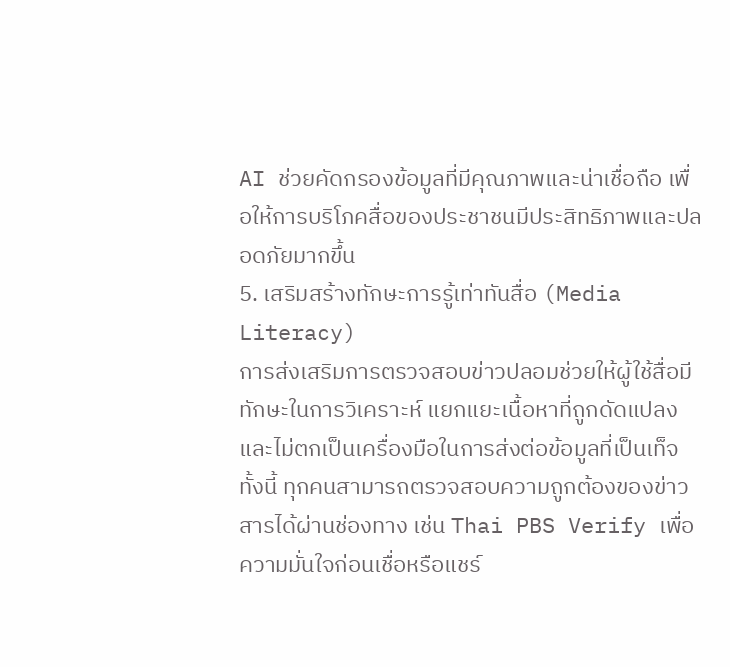AI ช่วยคัดกรองข้อมูลที่มีคุณภาพและน่าเชื่อถือ เพื่อให้การบริโภคสื่อของประชาชนมีประสิทธิภาพและปลอดภัยมากขึ้น
5. เสริมสร้างทักษะการรู้เท่าทันสื่อ (Media Literacy)
การส่งเสริมการตรวจสอบข่าวปลอมช่วยให้ผู้ใช้สื่อมีทักษะในการวิเคราะห์ แยกแยะเนื้อหาที่ถูกดัดแปลง และไม่ตกเป็นเครื่องมือในการส่งต่อข้อมูลที่เป็นเท็จ
ทั้งนี้ ทุกคนสามารถตรวจสอบความถูกต้องของข่าวสารได้ผ่านช่องทาง เช่น Thai PBS Verify เพื่อความมั่นใจก่อนเชื่อหรือแชร์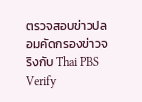ตรวจสอบข่าวปลอมคัดกรองข่าวจริงกับ Thai PBS Verify